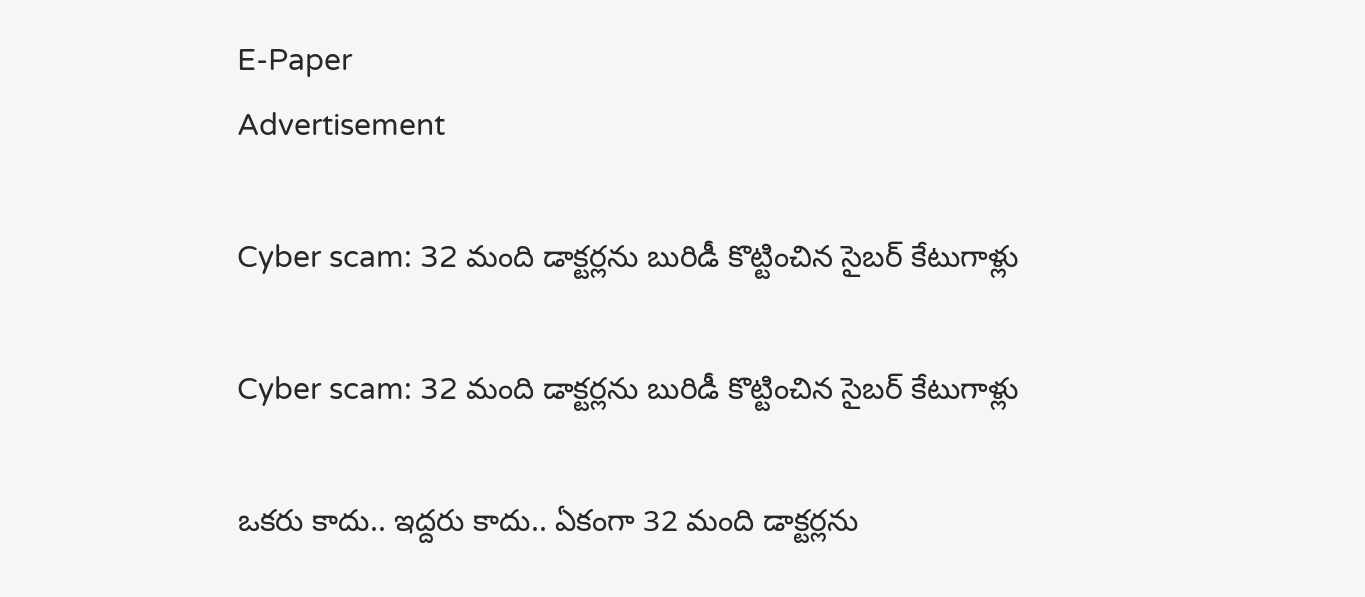E-Paper
Advertisement

Cyber scam: 32 మంది డాక్టర్లను బురిడీ కొట్టించిన సైబర్ కేటుగాళ్లు

Cyber scam: 32 మంది డాక్టర్లను బురిడీ కొట్టించిన సైబర్ కేటుగాళ్లు

ఒకరు కాదు.. ఇద్దరు కాదు.. ఏకంగా 32 మంది డాక్టర్లను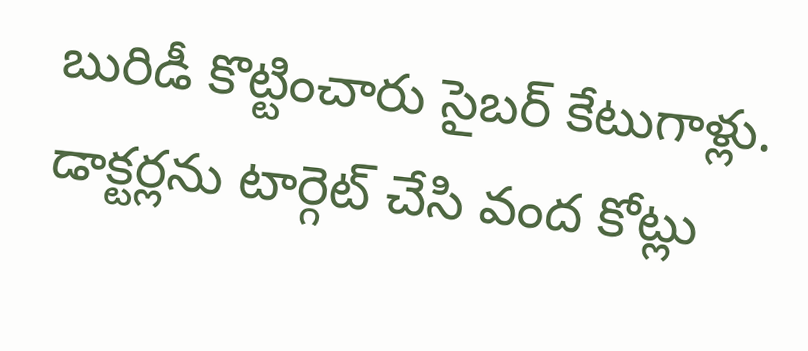బురిడీ కొట్టించారు సైబర్‌ కేటుగాళ్లు. డాక్టర్లను టార్గెట్‌ చేసి వంద కోట్లు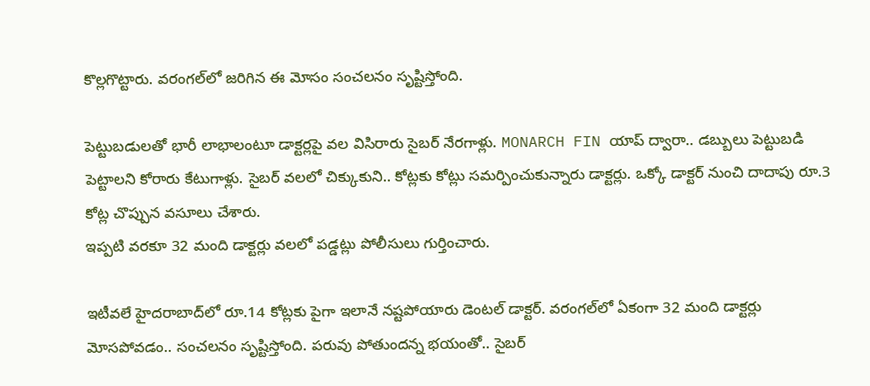కొల్లగొట్టారు. వరంగల్‌లో జరిగిన ఈ మోసం సంచలనం సృష్టిస్తోంది.

పెట్టుబడులతో భారీ లాభాలంటూ డాక్టర్లపై వల విసిరారు సైబర్‌ నేరగాళ్లు. MONARCH FIN యాప్ ద్వారా.. డబ్బులు పెట్టుబడి పెట్టాలని కోరారు కేటుగాళ్లు. సైబర్ వలలో చిక్కుకుని.. కోట్లకు కోట్లు సమర్పించుకున్నారు డాక్టర్లు. ఒక్కో డాక్టర్‌ నుంచి దాదాపు రూ.3 కోట్ల చొప్పున వసూలు చేశారు.
ఇప్పటి వరకూ 32 మంది డాక్టర్లు వలలో పడ్డట్లు పోలీసులు గుర్తించారు.

ఇటీవలే హైదరాబాద్‌లో రూ.14 కోట్లకు పైగా ఇలానే నష్టపోయారు డెంటల్ డాక్టర్‌. వరంగల్‌లో ఏకంగా 32 మంది డాక్టర్లు మోసపోవడం.. సంచలనం సృష్టిస్తోంది. పరువు పోతుందన్న భయంతో.. సైబర్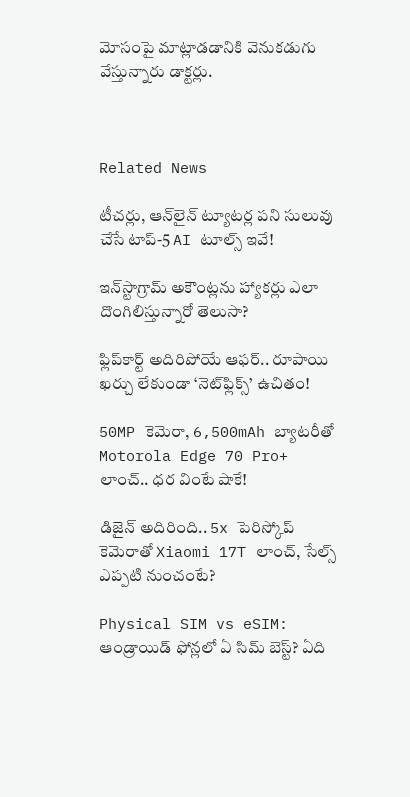మోసంపై మాట్లాడడానికి వెనుకడుగు వేస్తున్నారు డాక్టర్లు.



Related News

టీచర్లు, ఆన్‌లైన్ ట్యూటర్ల పని సులువు చేసే టాప్-5 AI టూల్స్ ఇవే!

ఇన్‌స్టాగ్రామ్ అకౌంట్లను హ్యాకర్లు ఎలా దొంగిలిస్తున్నారో తెలుసా?

ఫ్లిప్‌కార్ట్ అదిరిపోయే ఆఫర్.. రూపాయి ఖర్చు లేకుండా ‘నెట్‌ఫ్లిక్స్’ ఉచితం!

50MP కెమెరా, 6,500mAh బ్యాటరీతో Motorola Edge 70 Pro+ లాంచ్.. ధర వింటే షాకే!

డిజైన్ అదిరింది.. 5x పెరిస్కోప్ కెమెరాతో Xiaomi 17T లాంచ్, సేల్స్ ఎప్పటి నుంచంటే?

Physical SIM vs eSIM: ఆండ్రాయిడ్ ఫోన్లలో ఏ సిమ్ బెస్ట్? ఏది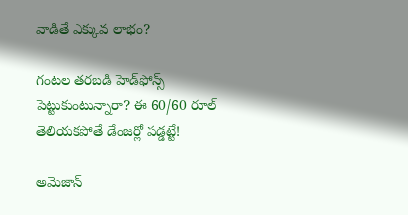వాడితే ఎక్కువ లాభం?

గంటల తరబడి హెడ్‌ఫోన్స్ పెట్టుకుంటున్నారా? ఈ 60/60 రూల్ తెలియకపోతే డేంజర్లో పడ్డట్టే!

అమెజాన్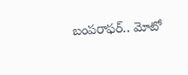బంపరాఫర్.. మోటో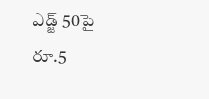ఎడ్జ్ 50పై రూ.5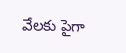వేలకు పైగా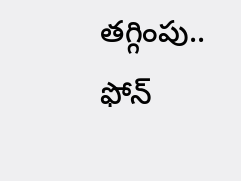తగ్గింపు.. ఫోన్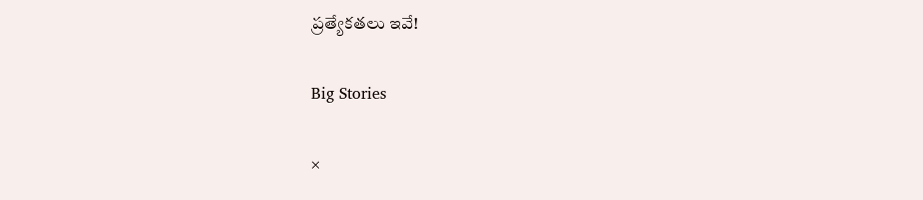ప్రత్యేకతలు ఇవే!

Big Stories

×